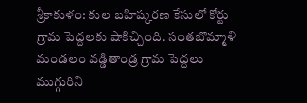శ్రీకాకుళం: కుల బహిష్కరణ కేసులో కోర్టు గ్రామ పెద్దలకు షాకిచ్చింది. సంతబొమ్మాళి మండలం వడ్డితాండ్ర గ్రామ పెద్దలు ముగ్గురిని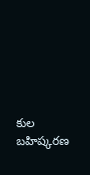కుల బహిష్కరణ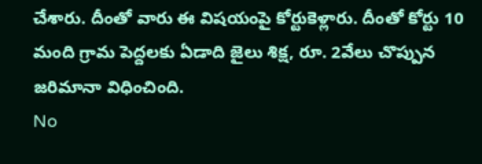చేశారు. దీంతో వారు ఈ విషయంపై కోర్టుకెళ్లారు. దీంతో కోర్టు 10 మంది గ్రామ పెద్దలకు ఏడాది జైలు శిక్ష, రూ. 2వేలు చొప్పున జరిమానా విధించింది.
No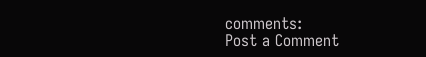comments:
Post a Comment